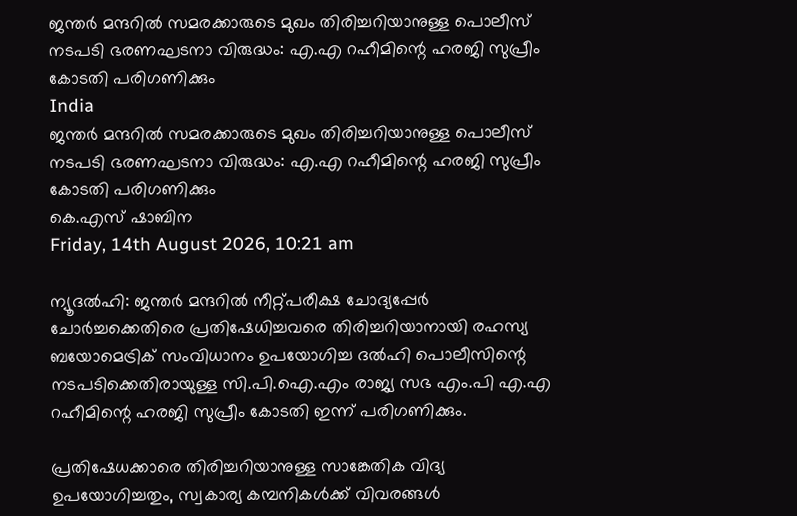ജന്തർ മന്ദറിൽ സമരക്കാരുടെ മുഖം തിരിച്ചറിയാനുള്ള പൊലീസ്‌ നടപടി ഭരണഘടനാ വിരുദ്ധം: എ.എ റഹീമിന്റെ ഹരജി സുപ്രീം കോടതി പരിഗണിക്കും
India
ജന്തർ മന്ദറിൽ സമരക്കാരുടെ മുഖം തിരിച്ചറിയാനുള്ള പൊലീസ്‌ നടപടി ഭരണഘടനാ വിരുദ്ധം: എ.എ റഹീമിന്റെ ഹരജി സുപ്രീം കോടതി പരിഗണിക്കും
കെ.എസ് ഷാബിന
Friday, 14th August 2026, 10:21 am

ന്യൂദല്‍ഹി: ജന്തർ മന്ദറിൽ നീറ്റ്പരീക്ഷ ചോദ്യപ്പേർ ചോർച്ചക്കെതിരെ പ്രതിഷേധിച്ചവരെ തിരിച്ചറിയാനായി രഹസ്യ ബയോമെട്രിക് സംവിധാനം ഉപയോഗിച്ച ദല്‍ഹി പൊലീസിന്റെ നടപടിക്കെതിരായുള്ള സി.പി.ഐ.എം രാജ്യ സഭ എം.പി എ.എ റഹീമിന്റെ ഹരജി സുപ്രീം കോടതി ഇന്ന് പരിഗണിക്കും.

പ്രതിഷേധക്കാരെ തിരിച്ചറിയാനുള്ള സാങ്കേതിക വിദ്യ ഉപയോഗിച്ചതും, സ്വകാര്യ കമ്പനികൾക്ക്‌ വിവരങ്ങൾ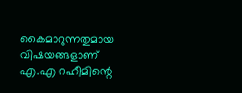കൈമാറുന്നതുമായ വിഷയങ്ങളാണ് എ.എ റഹീമിന്റെ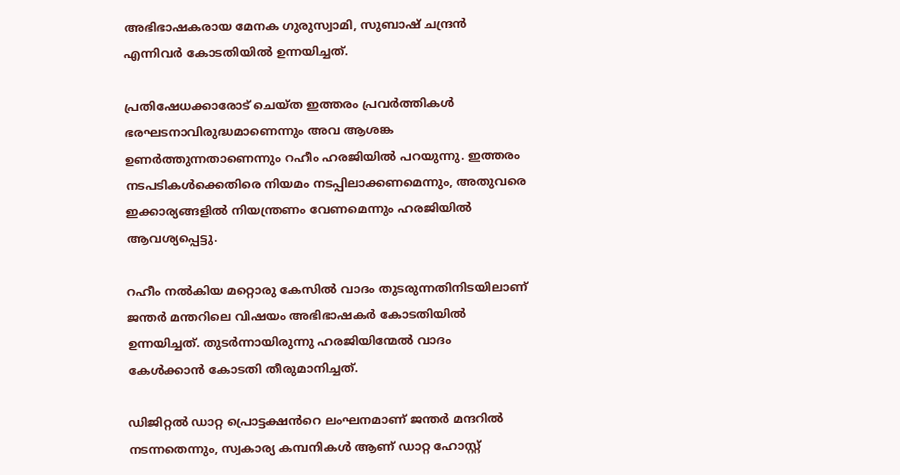അഭിഭാഷകരായ മേനക ഗുരുസ്വാമി, സുബാഷ് ചന്ദ്രൻ എന്നിവർ കോടതിയിൽ ഉന്നയിച്ചത്.

പ്രതിഷേധക്കാരോട് ചെയ്ത ഇത്തരം പ്രവർത്തികൾ ഭരഘടനാവിരുദ്ധമാണെന്നും അവ ആശങ്ക ഉണർത്തുന്നതാണെന്നും റഹീം ഹരജിയിൽ പറയുന്നു. ഇത്തരം നടപടികൾക്കെതിരെ നിയമം നടപ്പിലാക്കണമെന്നും, അതുവരെ ഇക്കാര്യങ്ങളിൽ നിയന്ത്രണം വേണമെന്നും ഹരജിയിൽ ആവശ്യപ്പെട്ടു.

റഹീം നൽകിയ മറ്റൊരു കേസിൽ വാദം തുടരുന്നതിനിടയിലാണ് ജന്തർ മന്തറിലെ വിഷയം അഭിഭാഷകർ കോടതിയിൽ ഉന്നയിച്ചത്. തുടർന്നായിരുന്നു ഹരജിയിന്മേൽ വാദം കേൾക്കാൻ കോടതി തീരുമാനിച്ചത്.

ഡിജിറ്റൽ ഡാറ്റ പ്രൊട്ടക്ഷൻറെ ലംഘനമാണ് ജന്തർ മന്ദറിൽ നടന്നതെന്നും, സ്വകാര്യ കമ്പനികൾ ആണ് ഡാറ്റ ഹോസ്റ്റ്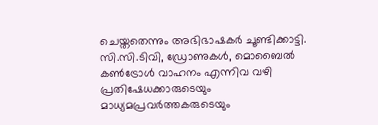ചെയ്തതെന്നും അഭിഭാഷകർ ചൂണ്ടിക്കാട്ടി. സി.സി.ടിവി, ഡ്രോണുകൾ, മൊബൈൽ കൺട്രോൾ വാഹനം എന്നിവ വഴി പ്രതിഷേധക്കാരുടെയും മാധ്യമപ്രവർത്തകരുടെയും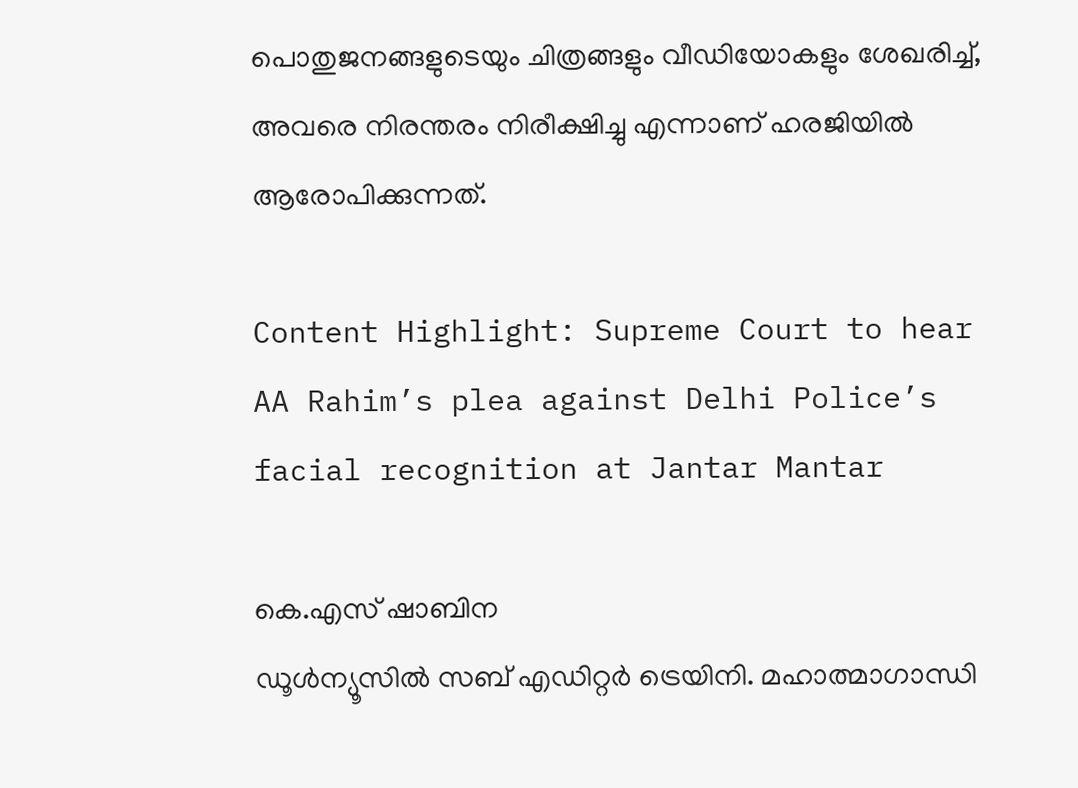പൊതുജനങ്ങളുടെയും ചിത്രങ്ങളും വീഡിയോകളും ശേഖരിച്ച്, അവരെ നിരന്തരം നിരീക്ഷിച്ചു എന്നാണ് ഹരജിയിൽ ആരോപിക്കുന്നത്.

Content Highlight: Supreme Court to hear AA Rahim’s plea against Delhi Police’s facial recognition at Jantar Mantar

കെ.എസ് ഷാബിന
ഡൂള്‍ന്യൂസില്‍ സബ് എഡിറ്റര്‍ ട്രെയിനി. മഹാത്മാഗാന്ധി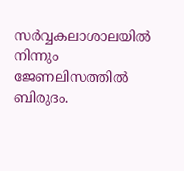സര്‍വ്വകലാശാലയില്‍ നിന്നും ജേണലിസത്തില്‍ ബിരുദം.